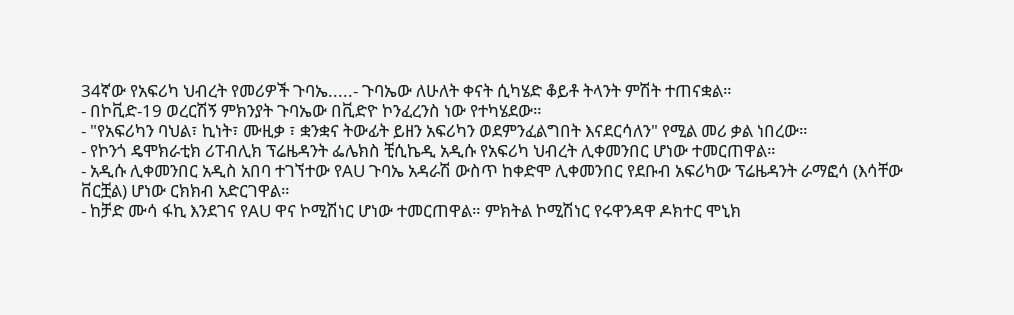34ኛው የአፍሪካ ህብረት የመሪዎች ጉባኤ.....- ጉባኤው ለሁለት ቀናት ሲካሄድ ቆይቶ ትላንት ምሽት ተጠናቋል።
- በኮቪድ-19 ወረርሽኝ ምክንያት ጉባኤው በቪድዮ ኮንፈረንስ ነው የተካሄደው።
- "የአፍሪካን ባህል፣ ኪነት፣ ሙዚቃ ፣ ቋንቋና ትውፊት ይዘን አፍሪካን ወደምንፈልግበት እናደርሳለን" የሚል መሪ ቃል ነበረው።
- የኮንጎ ዴሞክራቲክ ሪፐብሊክ ፕሬዜዳንት ፌሌክስ ቺሲኬዲ አዲሱ የአፍሪካ ህብረት ሊቀመንበር ሆነው ተመርጠዋል።
- አዲሱ ሊቀመንበር አዲስ አበባ ተገኘተው የAU ጉባኤ አዳራሽ ውስጥ ከቀድሞ ሊቀመንበር የደቡብ አፍሪካው ፕሬዜዳንት ራማፎሳ (እሳቸው ቨርቿል) ሆነው ርክክብ አድርገዋል።
- ከቻድ ሙሳ ፋኪ እንደገና የAU ዋና ኮሚሽነር ሆነው ተመርጠዋል። ምክትል ኮሚሽነር የሩዋንዳዋ ዶክተር ሞኒክ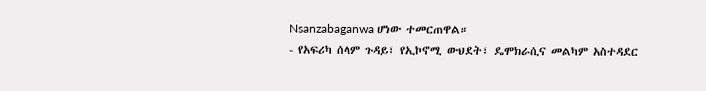Nsanzabaganwa ሆነው ተመርጠዋል።
- የአፍሪካ ሰላም ጉዳይ፣ የኢኮኖሚ ውህደት፣ ዴሞክራሲና መልካም አስተዳደር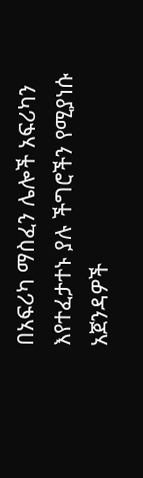በአፍሪካ ማስፈን ሌሎች አፍሪካን እየተፈታተኑ ያሉ ችግሮችን የሚያነሱ አጀንዳዎች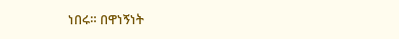ነበሩ። በዋነኝነት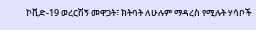ኮቪድ-19 ወረርሽኝ መዋጋት፣ ክትባት ለሁሉም ማዳረስ የሚሉት ሃሳቦች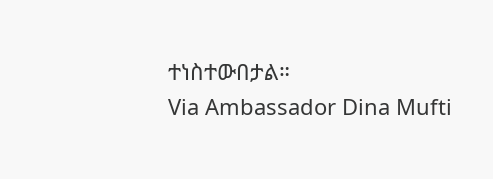ተነስተውበታል።
Via Ambassador Dina Mufti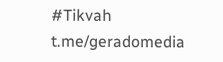#Tikvah
t.me/geradomedia